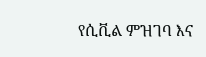የሲቪል ምዝገባ እና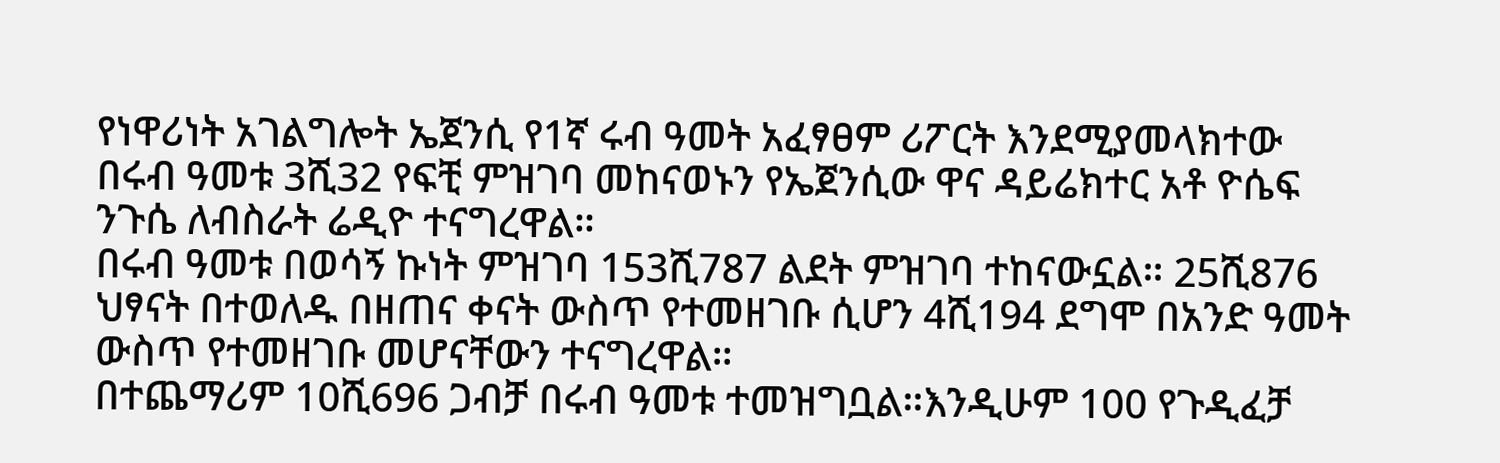የነዋሪነት አገልግሎት ኤጀንሲ የ1ኛ ሩብ ዓመት አፈፃፀም ሪፖርት እንደሚያመላክተው በሩብ ዓመቱ 3ሺ32 የፍቺ ምዝገባ መከናወኑን የኤጀንሲው ዋና ዳይሬክተር አቶ ዮሴፍ ንጉሴ ለብስራት ሬዲዮ ተናግረዋል።
በሩብ ዓመቱ በወሳኝ ኩነት ምዝገባ 153ሺ787 ልደት ምዝገባ ተከናውኗል። 25ሺ876 ህፃናት በተወለዱ በዘጠና ቀናት ውስጥ የተመዘገቡ ሲሆን 4ሺ194 ደግሞ በአንድ ዓመት ውስጥ የተመዘገቡ መሆናቸውን ተናግረዋል።
በተጨማሪም 10ሺ696 ጋብቻ በሩብ ዓመቱ ተመዝግቧል።እንዲሁም 100 የጉዲፈቻ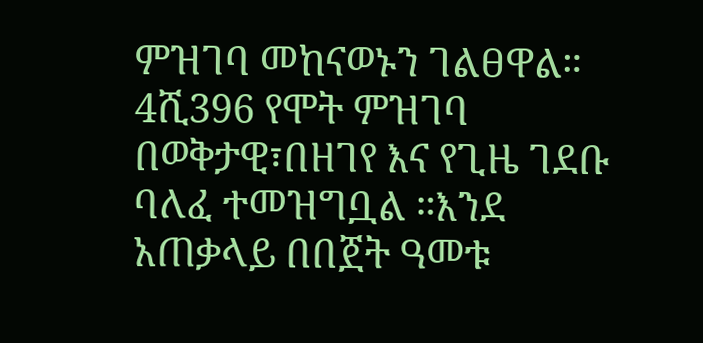ምዝገባ መከናወኑን ገልፀዋል።
4ሺ396 የሞት ምዝገባ በወቅታዊ፣በዘገየ እና የጊዜ ገደቡ ባለፈ ተመዝግቧል ።እንደ አጠቃላይ በበጀት ዓመቱ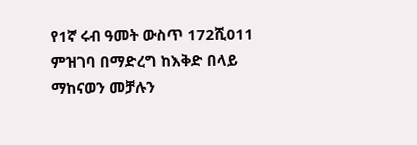የ1ኛ ሩብ ዓመት ውስጥ 172ሺ011 ምዝገባ በማድረግ ከእቅድ በላይ ማከናወን መቻሉን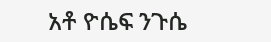አቶ ዮሴፍ ንጉሴ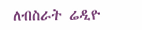ለብስራት ሬዲዮ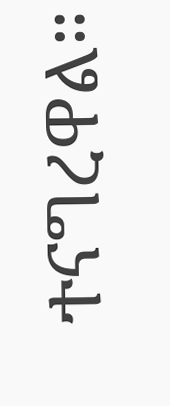ተናግረዋል።